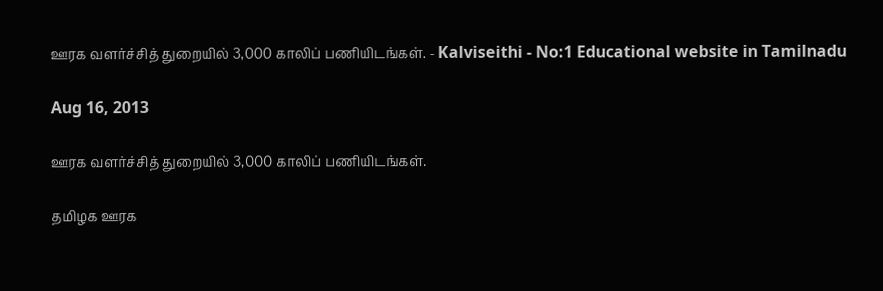ஊரக வளர்ச்சித் துறையில் 3,000 காலிப் பணியிடங்கள். - Kalviseithi - No:1 Educational website in Tamilnadu

Aug 16, 2013

ஊரக வளர்ச்சித் துறையில் 3,000 காலிப் பணியிடங்கள்.

தமிழக ஊரக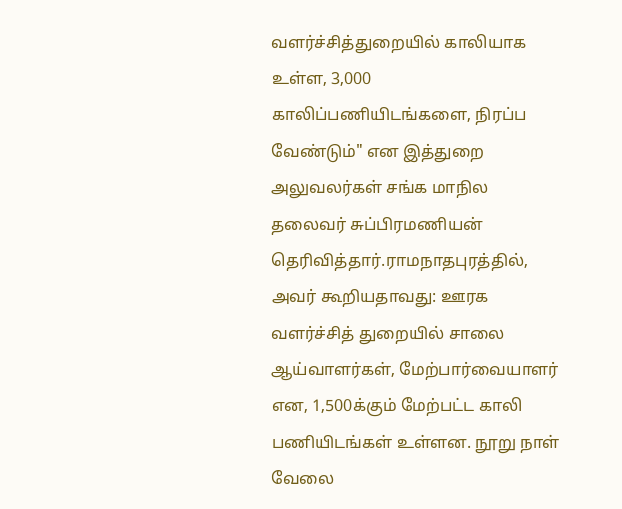வளர்ச்சித்துறையில் காலியாக உள்ள, 3,000 காலிப்பணியிடங்களை, நிரப்ப வேண்டும்" என இத்துறை அலுவலர்கள் சங்க மாநில தலைவர் சுப்பிரமணியன் தெரிவித்தார்.ராமநாதபுரத்தில், அவர் கூறியதாவது: ஊரக வளர்ச்சித் துறையில் சாலை ஆய்வாளர்கள், மேற்பார்வையாளர் என, 1,500க்கும் மேற்பட்ட காலி பணியிடங்கள் உள்ளன. நூறு நாள் வேலை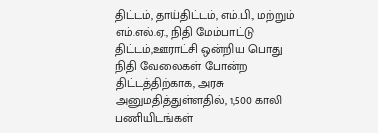திட்டம், தாய்திட்டம், எம்.பி., மற்றும் எம்.எல்.ஏ., நிதி மேம்பாட்டு திட்டம்,ஊராட்சி ஒன்றிய பொது நிதி வேலைகள் போன்ற திட்டத்திற்காக, அரசு அனுமதித்துள்ளதில், 1,500 காலி பணியிடங்கள்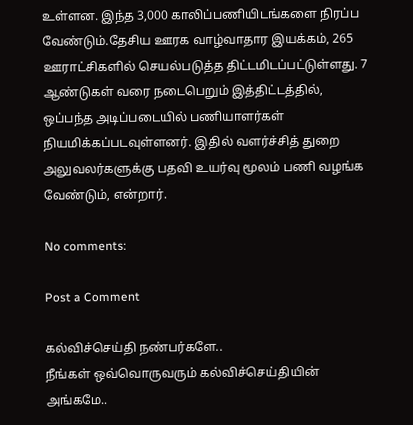உள்ளன. இந்த 3,000 காலிப்பணியிடங்களை நிரப்ப வேண்டும்.தேசிய ஊரக வாழ்வாதார இயக்கம், 265 ஊராட்சிகளில் செயல்படுத்த திட்டமிடப்பட்டுள்ளது. 7 ஆண்டுகள் வரை நடைபெறும் இத்திட்டத்தில், ஒப்பந்த அடிப்படையில் பணியாளர்கள் நியமிக்கப்படவுள்ளனர். இதில் வளர்ச்சித் துறை அலுவலர்களுக்கு பதவி உயர்வு மூலம் பணி வழங்க வேண்டும், என்றார்.

No comments:

Post a Comment

கல்விச்செய்தி நண்பர்களே..
நீங்கள் ஒவ்வொருவரும் கல்விச்செய்தியின் அங்கமே..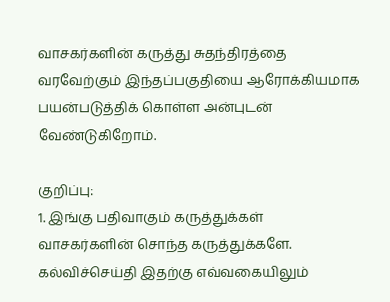வாசகர்களின் கருத்து சுதந்திரத்தை வரவேற்கும் இந்தப்பகுதியை ஆரோக்கியமாக பயன்படுத்திக் கொள்ள அன்புடன் வேண்டுகிறோம்.

குறிப்பு:
1. இங்கு பதிவாகும் கருத்துக்கள் வாசகர்களின் சொந்த கருத்துக்களே. கல்விச்செய்தி இதற்கு எவ்வகையிலும்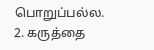பொறுப்பல்ல.
2. கருத்தை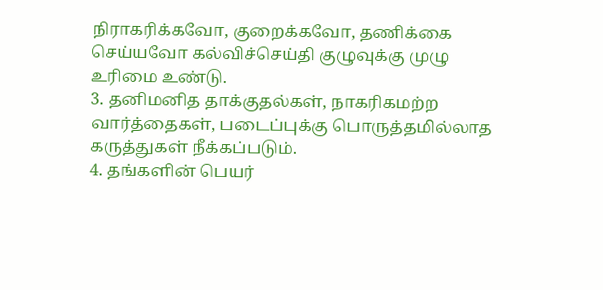நிராகரிக்கவோ, குறைக்கவோ, தணிக்கை செய்யவோ கல்விச்செய்தி குழுவுக்கு முழு உரிமை உண்டு.
3. தனிமனித தாக்குதல்கள், நாகரிகமற்ற வார்த்தைகள், படைப்புக்கு பொருத்தமில்லாத கருத்துகள் நீக்கப்படும்.
4. தங்களின் பெயர்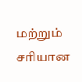மற்றும் சரியான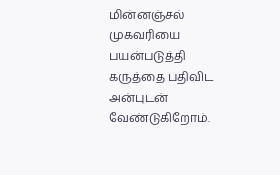மின்னஞ்சல் முகவரியை பயன்படுத்தி கருத்தை பதிவிட அன்புடன் வேண்டுகிறோம்.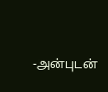-அன்புடன்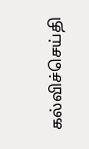கல்விச்செய்தி